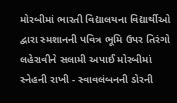મોરબીમાં ભારતી વિદ્યાલયના વિદ્યાર્થીઓ દ્વારા સ્મશાનની પવિત્ર ભૂમિ ઉપર તિરંગો લહેરાવીને સલામી અપાઈ મોરબીમાં સ્નેહની રાખી - સ્વાવલંબનની ડોરની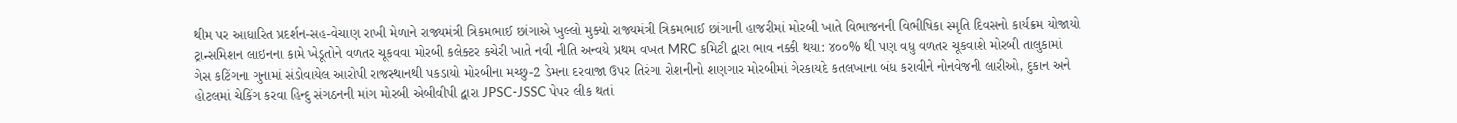થીમ પર આધારિત પ્રદર્શન-સહ-વેચાણ રાખી મેળાને રાજ્યમંત્રી ત્રિકમભાઈ છાંગાએ ખુલ્લો મુક્યો રાજ્યમંત્રી ત્રિકમભાઈ છાંગાની હાજરીમાં મોરબી ખાતે વિભાજનની વિભીષિકા સ્મૃતિ દિવસનો કાર્યક્રમ યોજાયો ટ્રાન્સમિશન લાઇનના કામે ખેડૂતોને વળતર ચૂકવવા મોરબી કલેક્ટર કચેરી ખાતે નવી નીતિ અન્વયે પ્રથમ વખત MRC કમિટી દ્વારા ભાવ નક્કી થયા: ૪૦૦% થી પણ વધુ વળતર ચૂકવાશે મોરબી તાલુકામાં ગેસ કટિંગના ગુનામાં સંડોવાયેલ આરોપી રાજસ્થાનથી પકડાયો મોરબીના મચ્છુ-2 ડેમના દરવાજા ઉપર તિરંગા રોશનીનો શણગાર મોરબીમાં ગેરકાયદે કતલખાના બંધ કરાવીને નોનવેજની લારીઓ, દુકાન અને હોટલમાં ચેકિંગ કરવા હિન્દુ સંગઠનની માંગ મોરબી એબીવીપી દ્વારા JPSC-JSSC પેપર લીક થતાં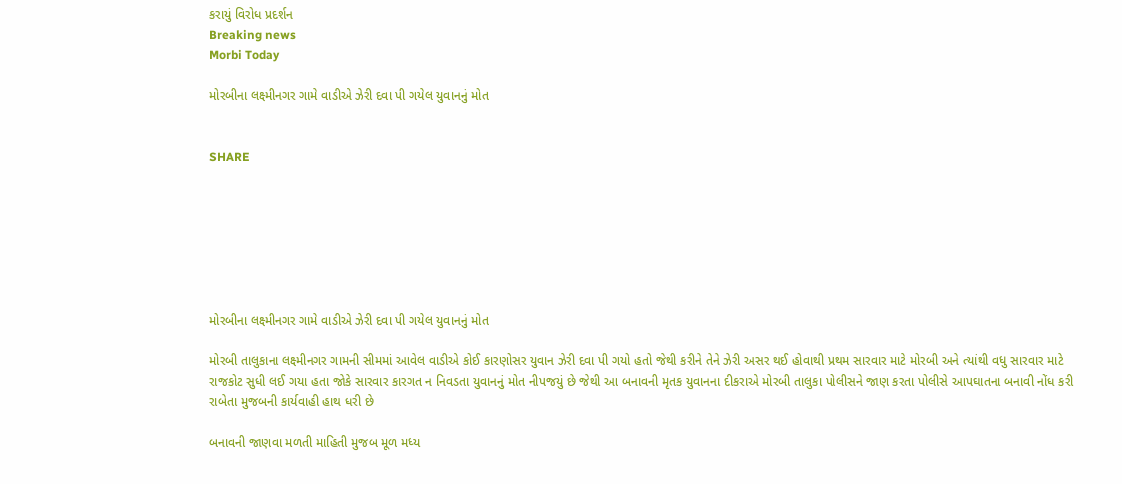કરાયું વિરોધ પ્રદર્શન
Breaking news
Morbi Today

મોરબીના લક્ષ્મીનગર ગામે વાડીએ ઝેરી દવા પી ગયેલ યુવાનનું મોત


SHARE







મોરબીના લક્ષ્મીનગર ગામે વાડીએ ઝેરી દવા પી ગયેલ યુવાનનું મોત

મોરબી તાલુકાના લક્ષ્મીનગર ગામની સીમમાં આવેલ વાડીએ કોઈ કારણોસર યુવાન ઝેરી દવા પી ગયો હતો જેથી કરીને તેને ઝેરી અસર થઈ હોવાથી પ્રથમ સારવાર માટે મોરબી અને ત્યાંથી વધુ સારવાર માટે રાજકોટ સુધી લઈ ગયા હતા જોકે સારવાર કારગત ન નિવડતા યુવાનનું મોત નીપજયું છે જેથી આ બનાવની મૃતક યુવાનના દીકરાએ મોરબી તાલુકા પોલીસને જાણ કરતા પોલીસે આપઘાતના બનાવી નોંધ કરી રાબેતા મુજબની કાર્યવાહી હાથ ધરી છે

બનાવની જાણવા મળતી માહિતી મુજબ મૂળ મધ્ય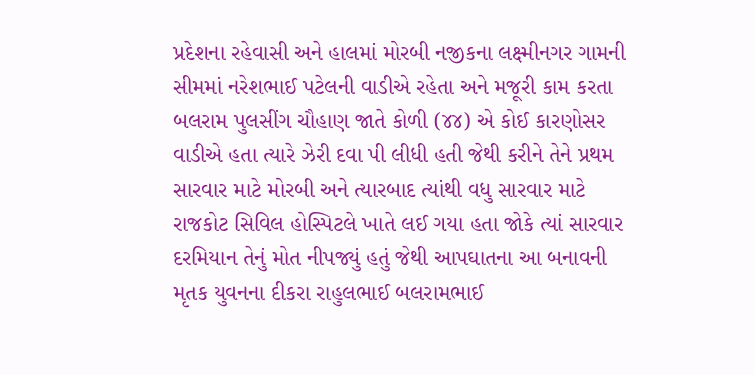પ્રદેશના રહેવાસી અને હાલમાં મોરબી નજીકના લક્ષ્મીનગર ગામની સીમમાં નરેશભાઈ પટેલની વાડીએ રહેતા અને મજૂરી કામ કરતા બલરામ પુલસીંગ ચૌહાણ જાતે કોળી (૪૪) એ કોઈ કારણોસર વાડીએ હતા ત્યારે ઝેરી દવા પી લીધી હતી જેથી કરીને તેને પ્રથમ સારવાર માટે મોરબી અને ત્યારબાદ ત્યાંથી વધુ સારવાર માટે રાજકોટ સિવિલ હોસ્પિટલે ખાતે લઈ ગયા હતા જોકે ત્યાં સારવાર દરમિયાન તેનું મોત નીપજ્યું હતું જેથી આપઘાતના આ બનાવની મૃતક યુવનના દીકરા રાહુલભાઈ બલરામભાઈ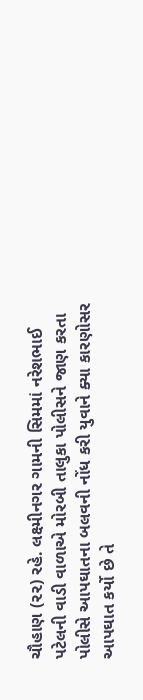ચૌહાણ (૨૨) રહે. લક્ષ્મીનગર ગામની સિમમાં નરેશભાઈ પટેલની વાડી વાળાએ મોરબી તાલુકા પોલીસને જાણ કરતા પોલીસે આપઘાતના બલવની નોંધ કરી યુવાને ક્યા કારણોસર આપઘાત કર્યો છે તે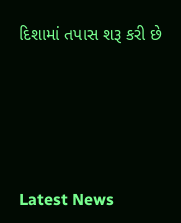દિશામાં તપાસ શરૂ કરી છે






Latest News